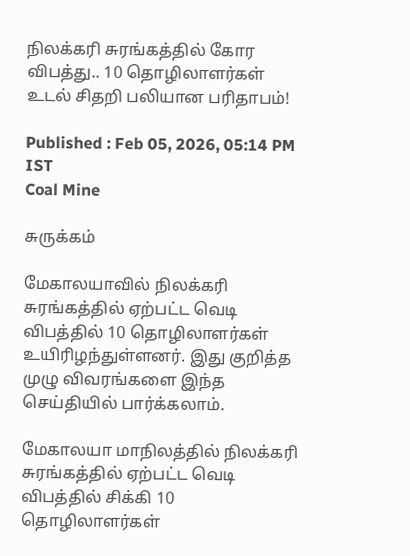நிலக்கரி சுரங்கத்தில் கோர விபத்து.. 10 தொழிலாளர்கள் உடல் சிதறி பலியான பரிதாபம்!

Published : Feb 05, 2026, 05:14 PM IST
Coal Mine

சுருக்கம்

மேகாலயாவில் நிலக்கரி சுரங்கத்தில் ஏற்பட்ட வெடி விபத்தில் 10 தொழிலாளர்கள் உயிரிழந்துள்ளனர். இது குறித்த முழு விவரங்களை இந்த செய்தியில் பார்க்கலாம்.

மேகாலயா மாநிலத்தில் நிலக்கரி சுரங்கத்தில் ஏற்பட்ட வெடி விபத்தில் சிக்கி 10 தொழிலாளர்கள்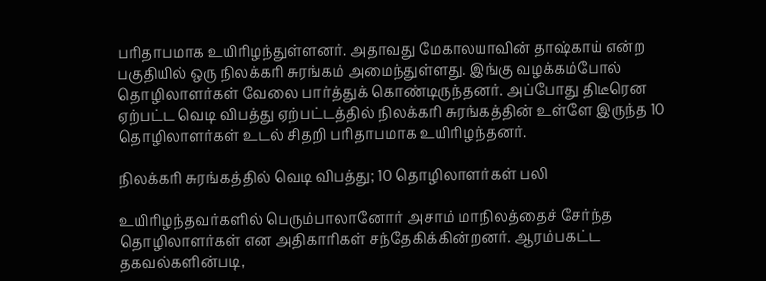பரிதாபமாக உயிரிழந்துள்ளனர். அதாவது மேகாலயாவின் தாஷ்காய் என்ற பகுதியில் ஒரு நிலக்கரி சுரங்கம் அமைந்துள்ளது. இங்கு வழக்கம்போல் தொழிலாளர்கள் வேலை பார்த்துக் கொண்டிருந்தனர். அப்போது திடீரென ஏற்பட்ட வெடி விபத்து ஏற்பட்டத்தில் நிலக்கரி சுரங்கத்தின் உள்ளே இருந்த 10 தொழிலாளர்கள் உடல் சிதறி பரிதாபமாக உயிரிழந்தனர்.

நிலக்கரி சுரங்கத்தில் வெடி விபத்து; 10 தொழிலாளர்கள் பலி

உயிரிழந்தவர்களில் பெரும்பாலானோர் அசாம் மாநிலத்தைச் சேர்ந்த தொழிலாளர்கள் என அதிகாரிகள் சந்தேகிக்கின்றனர். ஆரம்பகட்ட தகவல்களின்படி,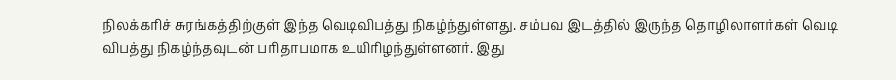நிலக்கரிச் சுரங்கத்திற்குள் இந்த வெடிவிபத்து நிகழ்ந்துள்ளது. சம்பவ இடத்தில் இருந்த தொழிலாளர்கள் வெடி விபத்து நிகழ்ந்தவுடன் பரிதாபமாக உயிரிழந்துள்ளனர். இது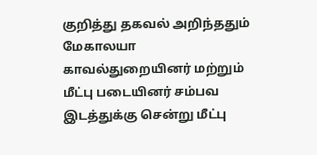குறித்து தகவல் அறிந்ததும் மேகாலயா காவல்துறையினர் மற்றும் மீட்பு படையினர் சம்பவ இடத்துக்கு சென்று மீட்பு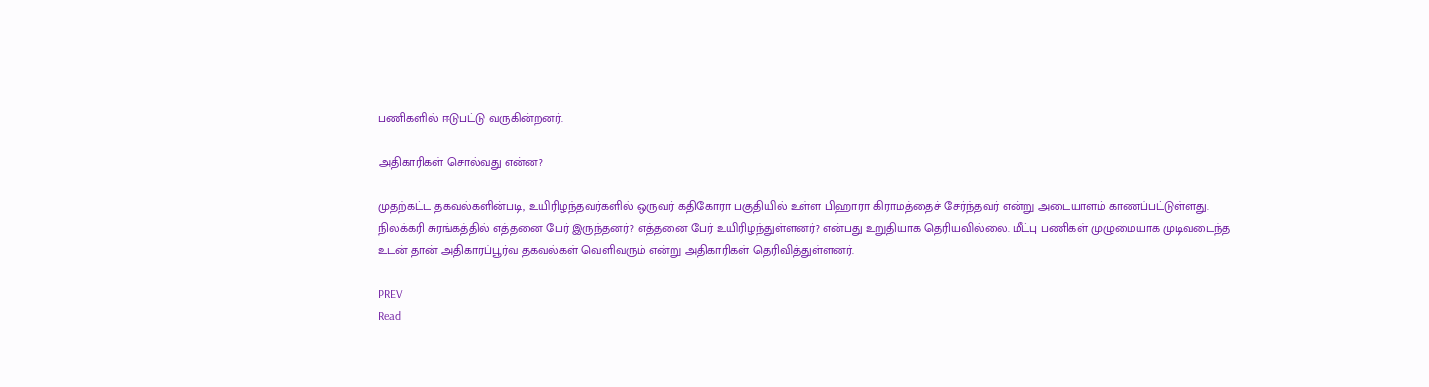பணிகளில் ஈடுபட்டு வருகின்றனர்.

அதிகாரிகள் சொல்வது என்ன?

முதற்கட்ட தகவல்களின்படி, உயிரிழந்தவர்களில் ஒருவர் கதிகோரா பகுதியில் உள்ள பிஹாரா கிராமத்தைச் சேர்ந்தவர் என்று அடையாளம் காணப்பட்டுள்ளது. நிலக்கரி சுரங்கத்தில் எத்தனை பேர் இருந்தனர்? எத்தனை பேர் உயிரிழந்துள்ளனர்? என்பது உறுதியாக தெரியவில்லை. மீட்பு பணிகள் முழுமையாக முடிவடைந்த உடன் தான் அதிகாரப்பூர்வ தகவல்கள் வெளிவரும் என்று அதிகாரிகள் தெரிவித்துள்ளனர்.

PREV
Read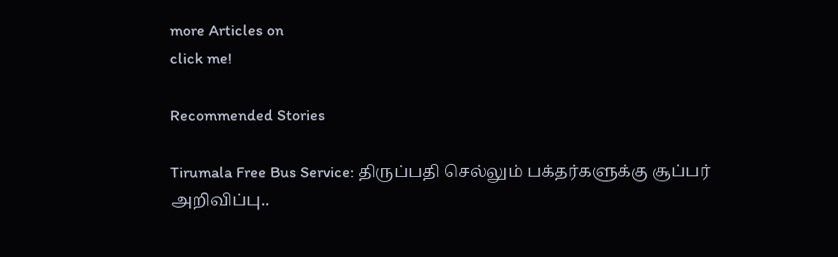more Articles on
click me!

Recommended Stories

Tirumala Free Bus Service: திருப்பதி செல்லும் பக்தர்களுக்கு சூப்பர் அறிவிப்பு..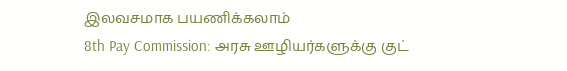இலவசமாக பயணிக்கலாம்
8th Pay Commission: அரசு ஊழியர்களுக்கு குட்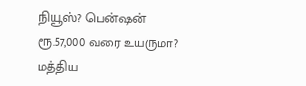நியூஸ்? பென்ஷன் ரூ.57,000 வரை உயருமா? மத்திய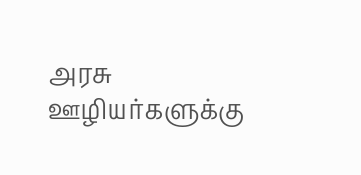அரசு ஊழியர்களுக்கு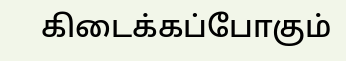கிடைக்கப்போகும்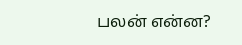பலன் என்ன?